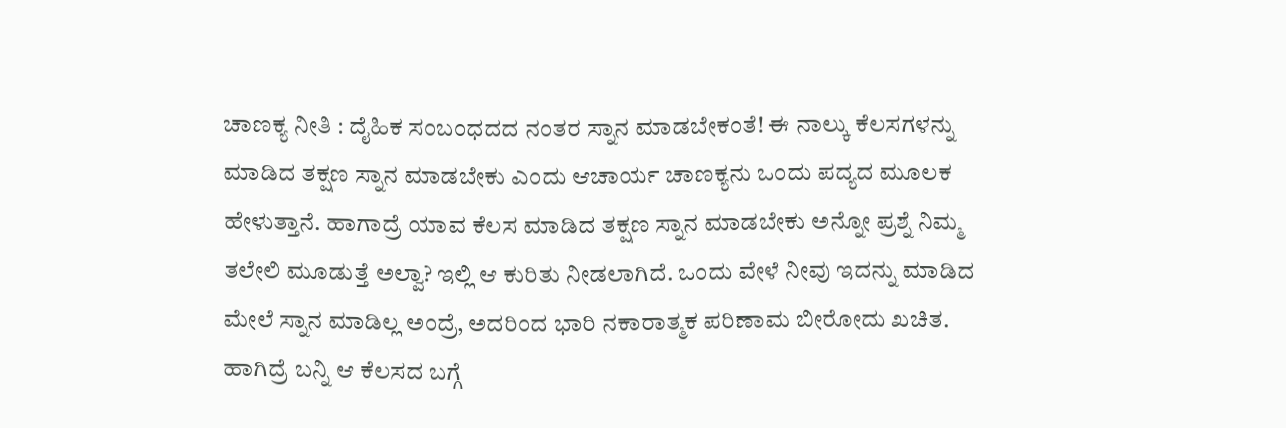ಚಾಣಕ್ಯ ನೀತಿ : ದೈಹಿಕ ಸಂಬಂಧದದ ನಂತರ ಸ್ನಾನ ಮಾಡಬೇಕಂತೆ! ಈ ನಾಲ್ಕು ಕೆಲಸಗಳನ್ನು ಮಾಡಿದ ತಕ್ಷಣ ಸ್ನಾನ ಮಾಡಬೇಕು ಎಂದು ಆಚಾರ್ಯ ಚಾಣಕ್ಯನು ಒಂದು ಪದ್ಯದ ಮೂಲಕ ಹೇಳುತ್ತಾನೆ. ಹಾಗಾದ್ರೆ ಯಾವ ಕೆಲಸ ಮಾಡಿದ ತಕ್ಷಣ ಸ್ನಾನ ಮಾಡಬೇಕು ಅನ್ನೋ ಪ್ರಶ್ನೆ ನಿಮ್ಮ ತಲೇಲಿ ಮೂಡುತ್ತೆ ಅಲ್ವಾ? ಇಲ್ಲಿ ಆ ಕುರಿತು ನೀಡಲಾಗಿದೆ. ಒಂದು ವೇಳೆ ನೀವು ಇದನ್ನು ಮಾಡಿದ ಮೇಲೆ ಸ್ನಾನ ಮಾಡಿಲ್ಲ ಅಂದ್ರೆ, ಅದರಿಂದ ಭಾರಿ ನಕಾರಾತ್ಮಕ ಪರಿಣಾಮ ಬೀರೋದು ಖಚಿತ. ಹಾಗಿದ್ರೆ ಬನ್ನಿ ಆ ಕೆಲಸದ ಬಗ್ಗೆ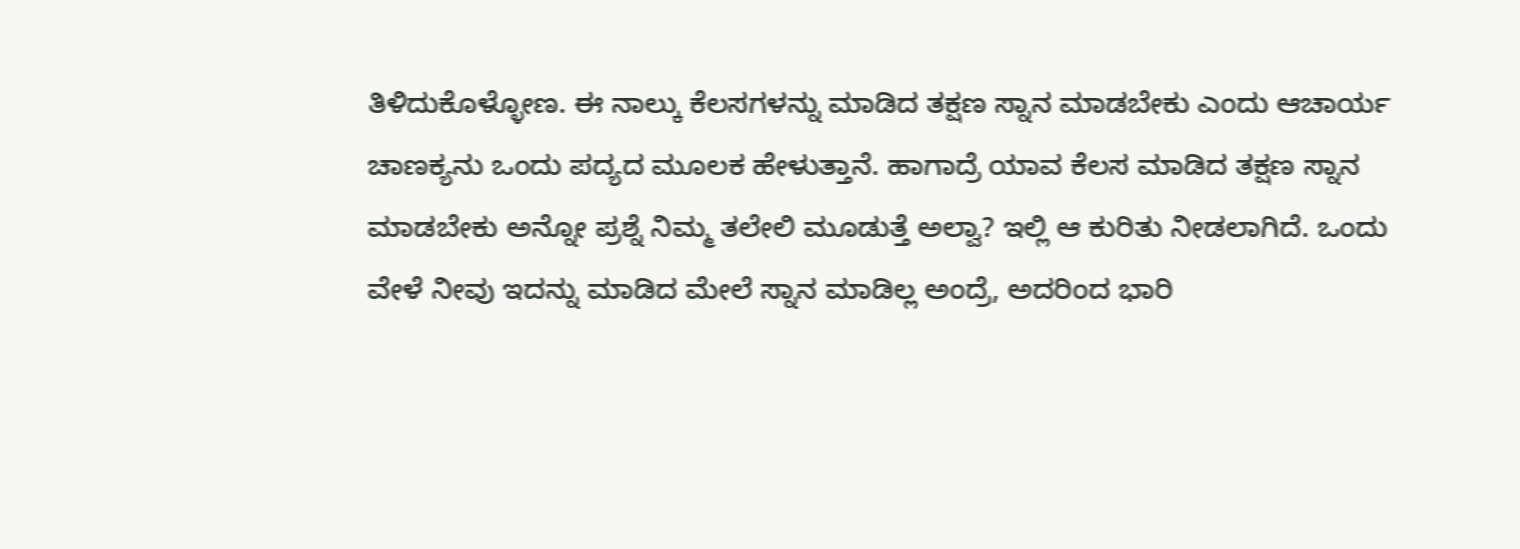ತಿಳಿದುಕೊಳ್ಳೋಣ. ಈ ನಾಲ್ಕು ಕೆಲಸಗಳನ್ನು ಮಾಡಿದ ತಕ್ಷಣ ಸ್ನಾನ ಮಾಡಬೇಕು ಎಂದು ಆಚಾರ್ಯ ಚಾಣಕ್ಯನು ಒಂದು ಪದ್ಯದ ಮೂಲಕ ಹೇಳುತ್ತಾನೆ. ಹಾಗಾದ್ರೆ ಯಾವ ಕೆಲಸ ಮಾಡಿದ ತಕ್ಷಣ ಸ್ನಾನ ಮಾಡಬೇಕು ಅನ್ನೋ ಪ್ರಶ್ನೆ ನಿಮ್ಮ ತಲೇಲಿ ಮೂಡುತ್ತೆ ಅಲ್ವಾ? ಇಲ್ಲಿ ಆ ಕುರಿತು ನೀಡಲಾಗಿದೆ. ಒಂದು ವೇಳೆ ನೀವು ಇದನ್ನು ಮಾಡಿದ ಮೇಲೆ ಸ್ನಾನ ಮಾಡಿಲ್ಲ ಅಂದ್ರೆ, ಅದರಿಂದ ಭಾರಿ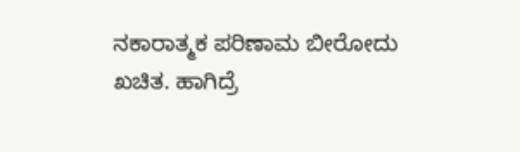ನಕಾರಾತ್ಮಕ ಪರಿಣಾಮ ಬೀರೋದು ಖಚಿತ. ಹಾಗಿದ್ರೆ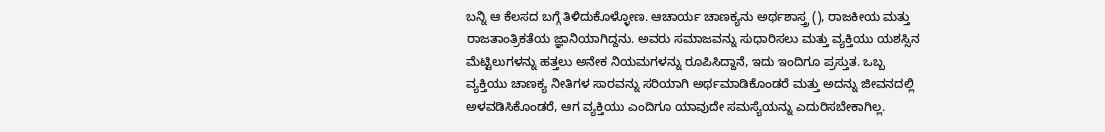ಬನ್ನಿ ಆ ಕೆಲಸದ ಬಗ್ಗೆ ತಿಳಿದುಕೊಳ್ಳೋಣ. ಆಚಾರ್ಯ ಚಾಣಕ್ಯನು ಅರ್ಥಶಾಸ್ತ್ರ (), ರಾಜಕೀಯ ಮತ್ತು ರಾಜತಾಂತ್ರಿಕತೆಯ ಜ್ಞಾನಿಯಾಗಿದ್ದನು. ಅವರು ಸಮಾಜವನ್ನು ಸುಧಾರಿಸಲು ಮತ್ತು ವ್ಯಕ್ತಿಯು ಯಶಸ್ಸಿನ ಮೆಟ್ಟಿಲುಗಳನ್ನು ಹತ್ತಲು ಅನೇಕ ನಿಯಮಗಳನ್ನು ರೂಪಿಸಿದ್ದಾನೆ, ಇದು ಇಂದಿಗೂ ಪ್ರಸ್ತುತ. ಒಬ್ಬ ವ್ಯಕ್ತಿಯು ಚಾಣಕ್ಯ ನೀತಿಗಳ ಸಾರವನ್ನು ಸರಿಯಾಗಿ ಅರ್ಥಮಾಡಿಕೊಂಡರೆ ಮತ್ತು ಅದನ್ನು ಜೀವನದಲ್ಲಿ ಅಳವಡಿಸಿಕೊಂಡರೆ, ಆಗ ವ್ಯಕ್ತಿಯು ಎಂದಿಗೂ ಯಾವುದೇ ಸಮಸ್ಯೆಯನ್ನು ಎದುರಿಸಬೇಕಾಗಿಲ್ಲ.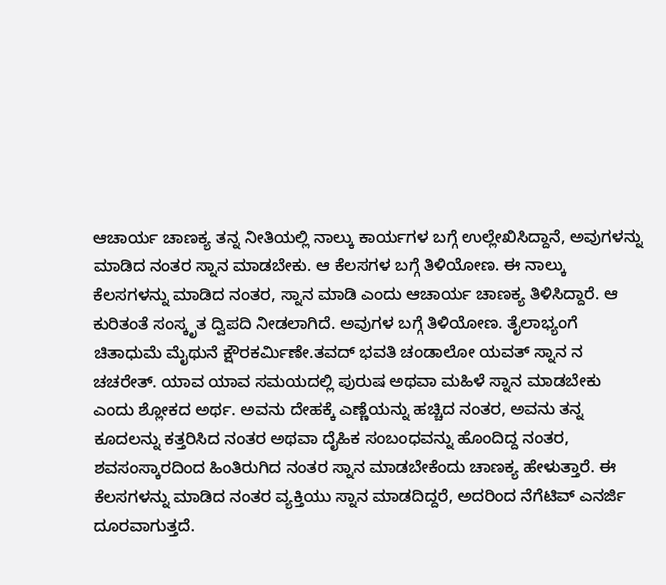ಆಚಾರ್ಯ ಚಾಣಕ್ಯ ತನ್ನ ನೀತಿಯಲ್ಲಿ ನಾಲ್ಕು ಕಾರ್ಯಗಳ ಬಗ್ಗೆ ಉಲ್ಲೇಖಿಸಿದ್ದಾನೆ, ಅವುಗಳನ್ನು ಮಾಡಿದ ನಂತರ ಸ್ನಾನ ಮಾಡಬೇಕು. ಆ ಕೆಲಸಗಳ ಬಗ್ಗೆ ತಿಳಿಯೋಣ. ಈ ನಾಲ್ಕು ಕೆಲಸಗಳನ್ನು ಮಾಡಿದ ನಂತರ, ಸ್ನಾನ ಮಾಡಿ ಎಂದು ಆಚಾರ್ಯ ಚಾಣಕ್ಯ ತಿಳಿಸಿದ್ದಾರೆ. ಆ ಕುರಿತಂತೆ ಸಂಸ್ಕೃತ ದ್ವಿಪದಿ ನೀಡಲಾಗಿದೆ. ಅವುಗಳ ಬಗ್ಗೆ ತಿಳಿಯೋಣ. ತೈಲಾಭ್ಯಂಗೆ ಚಿತಾಧುಮೆ ಮೈಥುನೆ ಕ್ಷೌರಕರ್ಮಿಣೇ.ತವದ್ ಭವತಿ ಚಂಡಾಲೋ ಯವತ್ ಸ್ನಾನ ನ ಚಚರೇತ್. ಯಾವ ಯಾವ ಸಮಯದಲ್ಲಿ ಪುರುಷ ಅಥವಾ ಮಹಿಳೆ ಸ್ನಾನ ಮಾಡಬೇಕು ಎಂದು ಶ್ಲೋಕದ ಅರ್ಥ. ಅವನು ದೇಹಕ್ಕೆ ಎಣ್ಣೆಯನ್ನು ಹಚ್ಚಿದ ನಂತರ, ಅವನು ತನ್ನ ಕೂದಲನ್ನು ಕತ್ತರಿಸಿದ ನಂತರ ಅಥವಾ ದೈಹಿಕ ಸಂಬಂಧವನ್ನು ಹೊಂದಿದ್ದ ನಂತರ, ಶವಸಂಸ್ಕಾರದಿಂದ ಹಿಂತಿರುಗಿದ ನಂತರ ಸ್ನಾನ ಮಾಡಬೇಕೆಂದು ಚಾಣಕ್ಯ ಹೇಳುತ್ತಾರೆ. ಈ ಕೆಲಸಗಳನ್ನು ಮಾಡಿದ ನಂತರ ವ್ಯಕ್ತಿಯು ಸ್ನಾನ ಮಾಡದಿದ್ದರೆ, ಅದರಿಂದ ನೆಗೆಟಿವ್ ಎನರ್ಜಿ ದೂರವಾಗುತ್ತದೆ.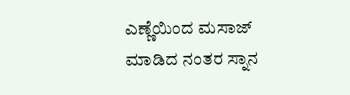ಎಣ್ಣೆಯಿಂದ ಮಸಾಜ್ ಮಾಡಿದ ನಂತರ ಸ್ನಾನ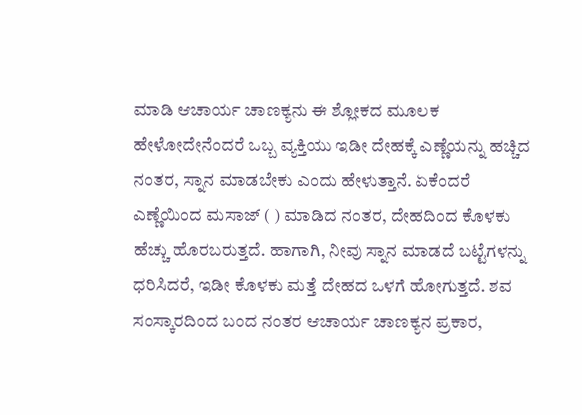ಮಾಡಿ ಆಚಾರ್ಯ ಚಾಣಕ್ಯನು ಈ ಶ್ಲೋಕದ ಮೂಲಕ ಹೇಳೋದೇನೆಂದರೆ ಒಬ್ಬ ವ್ಯಕ್ತಿಯು ಇಡೀ ದೇಹಕ್ಕೆ ಎಣ್ಣೆಯನ್ನು ಹಚ್ಚಿದ ನಂತರ, ಸ್ನಾನ ಮಾಡಬೇಕು ಎಂದು ಹೇಳುತ್ತಾನೆ. ಏಕೆಂದರೆ ಎಣ್ಣೆಯಿಂದ ಮಸಾಜ್ ( ) ಮಾಡಿದ ನಂತರ, ದೇಹದಿಂದ ಕೊಳಕು ಹೆಚ್ಚು ಹೊರಬರುತ್ತದೆ. ಹಾಗಾಗಿ, ನೀವು ಸ್ನಾನ ಮಾಡದೆ ಬಟ್ಟೆಗಳನ್ನು ಧರಿಸಿದರೆ, ಇಡೀ ಕೊಳಕು ಮತ್ತೆ ದೇಹದ ಒಳಗೆ ಹೋಗುತ್ತದೆ. ಶವ ಸಂಸ್ಕಾರದಿಂದ ಬಂದ ನಂತರ ಆಚಾರ್ಯ ಚಾಣಕ್ಯನ ಪ್ರಕಾರ,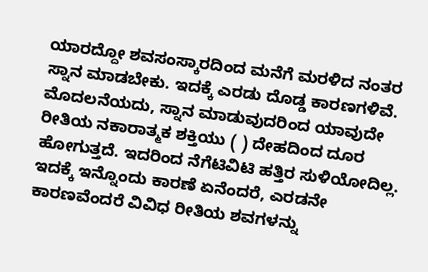ಯಾರದ್ದೋ ಶವಸಂಸ್ಕಾರದಿಂದ ಮನೆಗೆ ಮರಳಿದ ನಂತರ ಸ್ನಾನ ಮಾಡಬೇಕು. ಇದಕ್ಕೆ ಎರಡು ದೊಡ್ಡ ಕಾರಣಗಳಿವೆ. ಮೊದಲನೆಯದು, ಸ್ನಾನ ಮಾಡುವುದರಿಂದ ಯಾವುದೇ ರೀತಿಯ ನಕಾರಾತ್ಮಕ ಶಕ್ತಿಯು ( ) ದೇಹದಿಂದ ದೂರ ಹೋಗುತ್ತದೆ. ಇದರಿಂದ ನೆಗೆಟಿವಿಟಿ ಹತ್ತಿರ ಸುಳಿಯೋದಿಲ್ಲ. ಇದಕ್ಕೆ ಇನ್ನೊಂದು ಕಾರಣೆ ಏನೆಂದರೆ, ಎರಡನೇ ಕಾರಣವೆಂದರೆ ವಿವಿಧ ರೀತಿಯ ಶವಗಳನ್ನು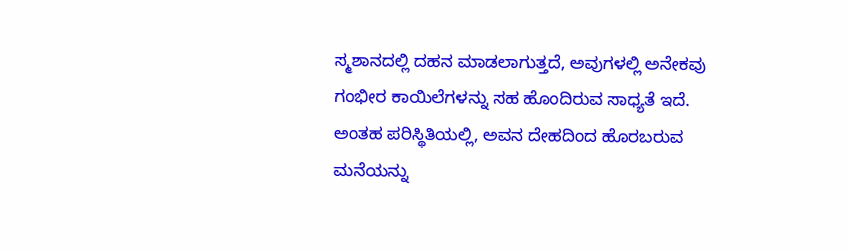ಸ್ಮಶಾನದಲ್ಲಿ ದಹನ ಮಾಡಲಾಗುತ್ತದೆ, ಅವುಗಳಲ್ಲಿ ಅನೇಕವು ಗಂಭೀರ ಕಾಯಿಲೆಗಳನ್ನು ಸಹ ಹೊಂದಿರುವ ಸಾಧ್ಯತೆ ಇದೆ. ಅಂತಹ ಪರಿಸ್ಥಿತಿಯಲ್ಲಿ, ಅವನ ದೇಹದಿಂದ ಹೊರಬರುವ ಮನೆಯನ್ನು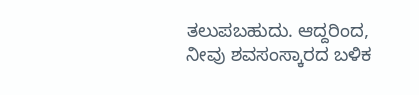ತಲುಪಬಹುದು. ಆದ್ದರಿಂದ, ನೀವು ಶವಸಂಸ್ಕಾರದ ಬಳಿಕ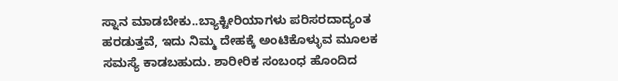ಸ್ನಾನ ಮಾಡಬೇಕು..ಬ್ಯಾಕ್ಟೀರಿಯಾಗಳು ಪರಿಸರದಾದ್ಯಂತ ಹರಡುತ್ತವೆ, ಇದು ನಿಮ್ಮ ದೇಹಕ್ಕೆ ಅಂಟಿಕೊಳ್ಳುವ ಮೂಲಕ ಸಮಸ್ಯೆ ಕಾಡಬಹುದು. ಶಾರೀರಿಕ ಸಂಬಂಧ ಹೊಂದಿದ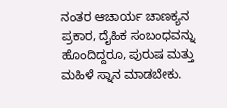ನಂತರ ಆಚಾರ್ಯ ಚಾಣಕ್ಯನ ಪ್ರಕಾರ, ದೈಹಿಕ ಸಂಬಂಧವನ್ನು ಹೊಂದಿದ್ದರೂ, ಪುರುಷ ಮತ್ತು ಮಹಿಳೆ ಸ್ನಾನ ಮಾಡಬೇಕು.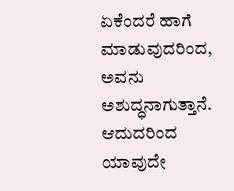ಏಕೆಂದರೆ ಹಾಗೆ ಮಾಡುವುದರಿಂದ, ಅವನು ಅಶುದ್ಧನಾಗುತ್ತಾನೆ. ಆದುದರಿಂದ ಯಾವುದೇ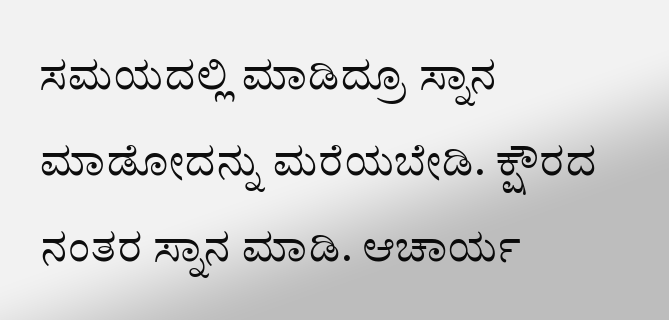ಸಮಯದಲ್ಲಿ ಮಾಡಿದ್ರೂ ಸ್ನಾನ ಮಾಡೋದನ್ನು ಮರೆಯಬೇಡಿ. ಕ್ಷೌರದ ನಂತರ ಸ್ನಾನ ಮಾಡಿ. ಆಚಾರ್ಯ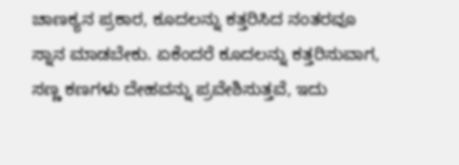ಚಾಣಕ್ಯನ ಪ್ರಕಾರ, ಕೂದಲನ್ನು ಕತ್ತರಿಸಿದ ನಂತರವೂ ಸ್ನಾನ ಮಾಡಬೇಕು. ಏಕೆಂದರೆ ಕೂದಲನ್ನು ಕತ್ತರಿಸುವಾಗ, ಸಣ್ಣ ಕಣಗಳು ದೇಹವನ್ನು ಪ್ರವೇಶಿಸುತ್ತವೆ, ಇದು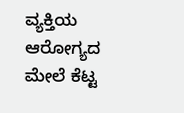ವ್ಯಕ್ತಿಯ ಆರೋಗ್ಯದ ಮೇಲೆ ಕೆಟ್ಟ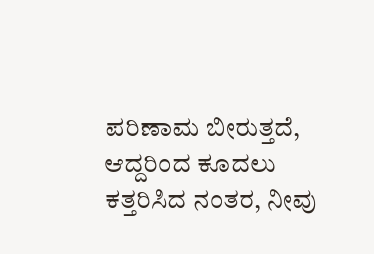ಪರಿಣಾಮ ಬೀರುತ್ತದೆ, ಆದ್ದರಿಂದ ಕೂದಲು ಕತ್ತರಿಸಿದ ನಂತರ, ನೀವು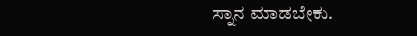ಸ್ನಾನ ಮಾಡಬೇಕು.